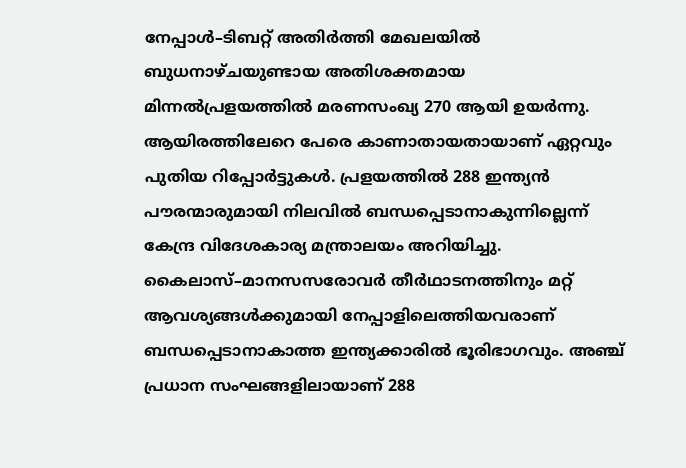നേപ്പാൾ–ടിബറ്റ് അതിർത്തി മേഖലയിൽ ബുധനാഴ്ചയുണ്ടായ അതിശക്തമായ മിന്നൽപ്രളയത്തിൽ മരണസംഖ്യ 270 ആയി ഉയർന്നു. ആയിരത്തിലേറെ പേരെ കാണാതായതായാണ് ഏറ്റവും പുതിയ റിപ്പോർട്ടുകൾ. പ്രളയത്തിൽ 288 ഇന്ത്യൻ പൗരന്മാരുമായി നിലവിൽ ബന്ധപ്പെടാനാകുന്നില്ലെന്ന് കേന്ദ്ര വിദേശകാര്യ മന്ത്രാലയം അറിയിച്ചു.
കൈലാസ്–മാനസസരോവർ തീർഥാടനത്തിനും മറ്റ് ആവശ്യങ്ങൾക്കുമായി നേപ്പാളിലെത്തിയവരാണ് ബന്ധപ്പെടാനാകാത്ത ഇന്ത്യക്കാരിൽ ഭൂരിഭാഗവും. അഞ്ച് പ്രധാന സംഘങ്ങളിലായാണ് 288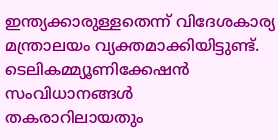ഇന്ത്യക്കാരുള്ളതെന്ന് വിദേശകാര്യ മന്ത്രാലയം വ്യക്തമാക്കിയിട്ടുണ്ട്. ടെലികമ്മ്യൂണിക്കേഷൻ സംവിധാനങ്ങൾ തകരാറിലായതും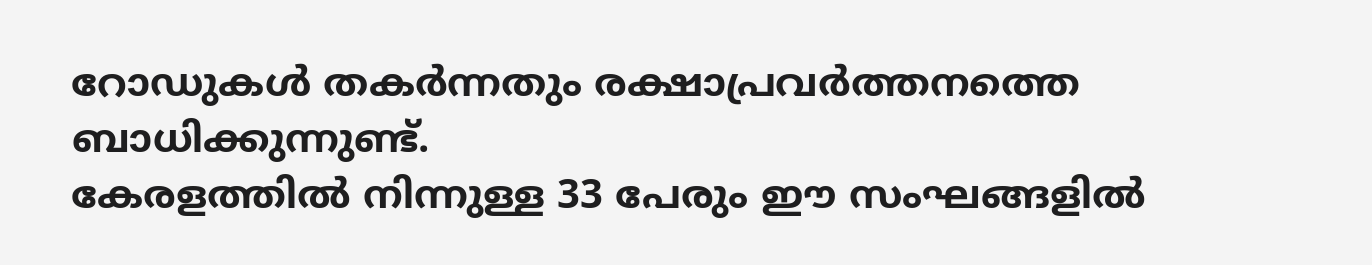റോഡുകൾ തകർന്നതും രക്ഷാപ്രവർത്തനത്തെ ബാധിക്കുന്നുണ്ട്.
കേരളത്തിൽ നിന്നുള്ള 33 പേരും ഈ സംഘങ്ങളിൽ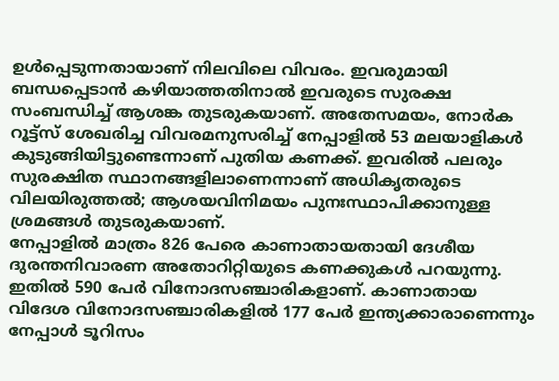ഉൾപ്പെടുന്നതായാണ് നിലവിലെ വിവരം. ഇവരുമായി ബന്ധപ്പെടാൻ കഴിയാത്തതിനാൽ ഇവരുടെ സുരക്ഷ സംബന്ധിച്ച് ആശങ്ക തുടരുകയാണ്. അതേസമയം, നോർക റൂട്ട്സ് ശേഖരിച്ച വിവരമനുസരിച്ച് നേപ്പാളിൽ 53 മലയാളികൾ കുടുങ്ങിയിട്ടുണ്ടെന്നാണ് പുതിയ കണക്ക്. ഇവരിൽ പലരും സുരക്ഷിത സ്ഥാനങ്ങളിലാണെന്നാണ് അധികൃതരുടെ വിലയിരുത്തൽ; ആശയവിനിമയം പുനഃസ്ഥാപിക്കാനുള്ള ശ്രമങ്ങൾ തുടരുകയാണ്.
നേപ്പാളിൽ മാത്രം 826 പേരെ കാണാതായതായി ദേശീയ ദുരന്തനിവാരണ അതോറിറ്റിയുടെ കണക്കുകൾ പറയുന്നു. ഇതിൽ 590 പേർ വിനോദസഞ്ചാരികളാണ്. കാണാതായ വിദേശ വിനോദസഞ്ചാരികളിൽ 177 പേർ ഇന്ത്യക്കാരാണെന്നും നേപ്പാൾ ടൂറിസം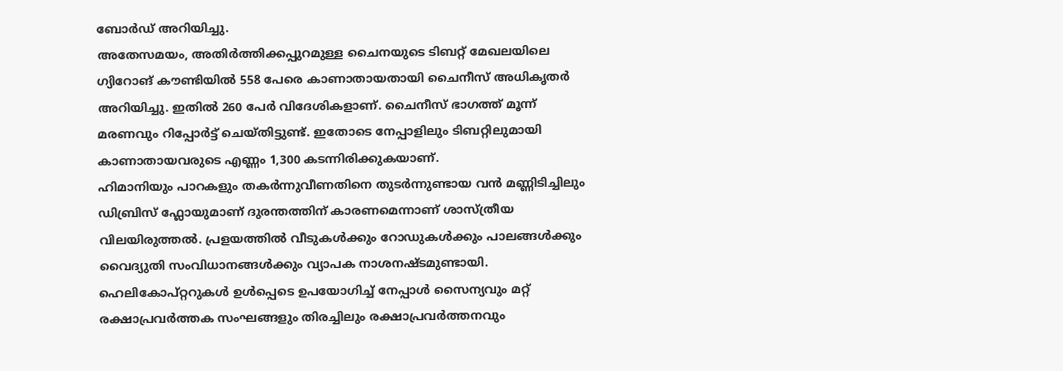ബോർഡ് അറിയിച്ചു.
അതേസമയം, അതിർത്തിക്കപ്പുറമുള്ള ചൈനയുടെ ടിബറ്റ് മേഖലയിലെ ഗ്യിറോങ് കൗണ്ടിയിൽ 558 പേരെ കാണാതായതായി ചൈനീസ് അധികൃതർ അറിയിച്ചു. ഇതിൽ 260 പേർ വിദേശികളാണ്. ചൈനീസ് ഭാഗത്ത് മൂന്ന് മരണവും റിപ്പോർട്ട് ചെയ്തിട്ടുണ്ട്. ഇതോടെ നേപ്പാളിലും ടിബറ്റിലുമായി കാണാതായവരുടെ എണ്ണം 1,300 കടന്നിരിക്കുകയാണ്.
ഹിമാനിയും പാറകളും തകർന്നുവീണതിനെ തുടർന്നുണ്ടായ വൻ മണ്ണിടിച്ചിലും ഡിബ്രിസ് ഫ്ലോയുമാണ് ദുരന്തത്തിന് കാരണമെന്നാണ് ശാസ്ത്രീയ വിലയിരുത്തൽ. പ്രളയത്തിൽ വീടുകൾക്കും റോഡുകൾക്കും പാലങ്ങൾക്കും വൈദ്യുതി സംവിധാനങ്ങൾക്കും വ്യാപക നാശനഷ്ടമുണ്ടായി. ഹെലികോപ്റ്ററുകൾ ഉൾപ്പെടെ ഉപയോഗിച്ച് നേപ്പാൾ സൈന്യവും മറ്റ് രക്ഷാപ്രവർത്തക സംഘങ്ങളും തിരച്ചിലും രക്ഷാപ്രവർത്തനവും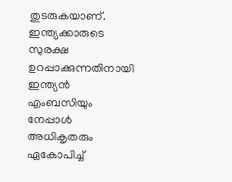തുടരുകയാണ്.
ഇന്ത്യക്കാരുടെ സുരക്ഷ ഉറപ്പാക്കുന്നതിനായി ഇന്ത്യൻ എംബസിയും നേപ്പാൾ അധികൃതരും ഏകോപിച്ച്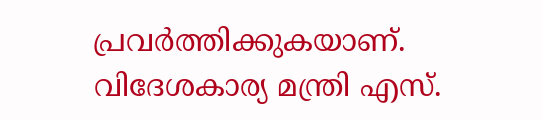പ്രവർത്തിക്കുകയാണ്. വിദേശകാര്യ മന്ത്രി എസ്.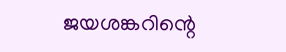ജയശങ്കറിന്റെ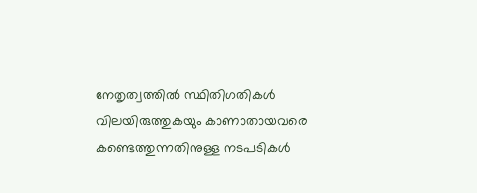നേതൃത്വത്തിൽ സ്ഥിതിഗതികൾ വിലയിരുത്തുകയും കാണാതായവരെ കണ്ടെത്തുന്നതിനുള്ള നടപടികൾ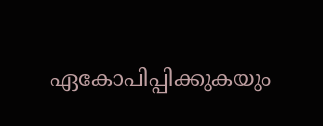ഏകോപിപ്പിക്കുകയും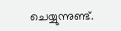ചെയ്യുന്നുണ്ട്.